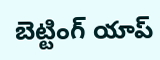బెట్టింగ్ యాప్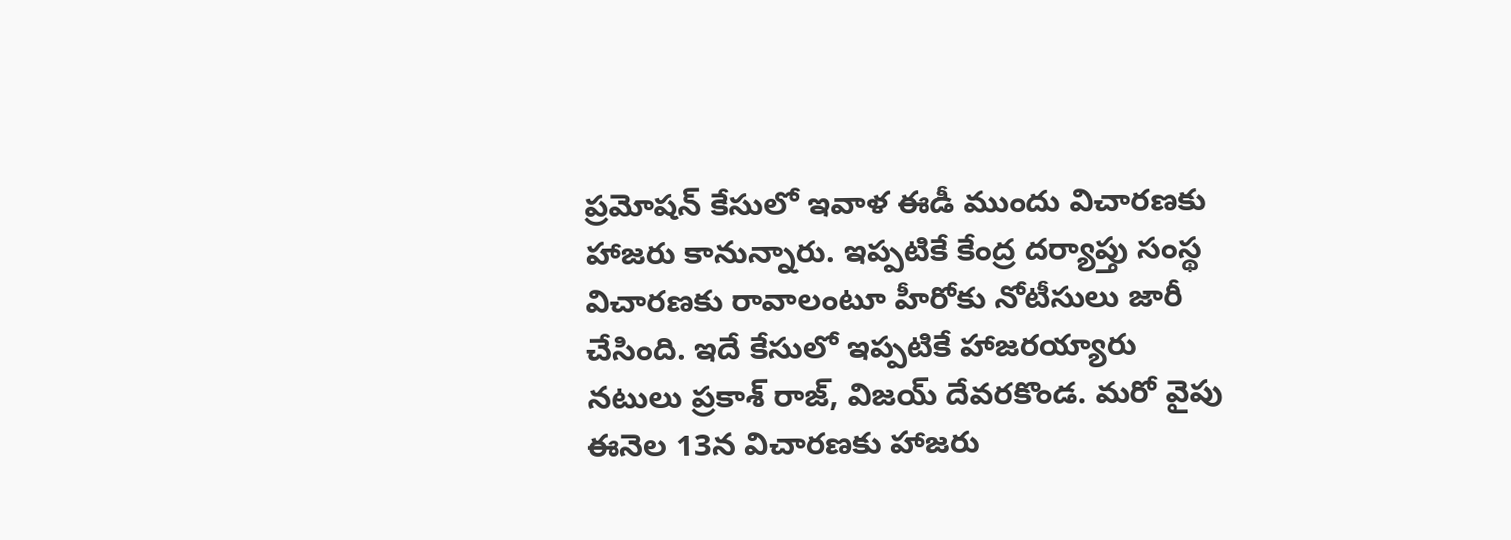ప్రమోషన్ కేసులో ఇవాళ ఈడీ ముందు విచారణకు హాజరు కానున్నారు. ఇప్పటికే కేంద్ర దర్యాప్తు సంస్థ విచారణకు రావాలంటూ హీరోకు నోటీసులు జారీ చేసింది. ఇదే కేసులో ఇప్పటికే హాజరయ్యారు నటులు ప్రకాశ్ రాజ్, విజయ్ దేవరకొండ. మరో వైపు ఈనెల 13న విచారణకు హాజరు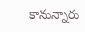కానున్నారు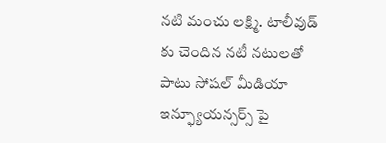నటి మంచు లక్ష్మి. టాలీవుడ్ కు చెందిన నటీ నటులతో పాటు సోషల్ మీడియా ఇన్ఫ్యూయన్సర్స్ పై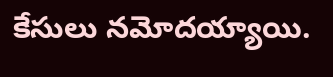కేసులు నమోదయ్యాయి.